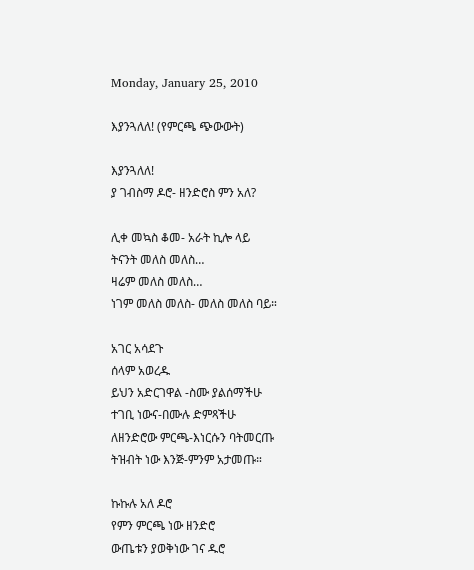Monday, January 25, 2010

እያንጓለለ! (የምርጫ ጭውውት)

እያንጓለለ!
ያ ገብስማ ዶሮ- ዘንድሮስ ምን አለ?

ሊቀ መኳስ ቆመ- አራት ኪሎ ላይ
ትናንት መለስ መለስ…
ዛሬም መለስ መለስ…
ነገም መለስ መለስ- መለስ መለስ ባይ።

አገር አሳደጉ
ሰላም አወረዱ
ይህን አድርገዋል -ስሙ ያልሰማችሁ
ተገቢ ነውና-በሙሉ ድምጻችሁ
ለዘንድሮው ምርጫ-እነርሱን ባትመርጡ
ትዝብት ነው እንጅ-ምንም አታመጡ።

ኩኩሉ አለ ዶሮ
የምን ምርጫ ነው ዘንድሮ
ውጤቱን ያወቅነው ገና ዱሮ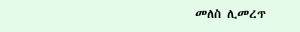መለስ ሊመረጥ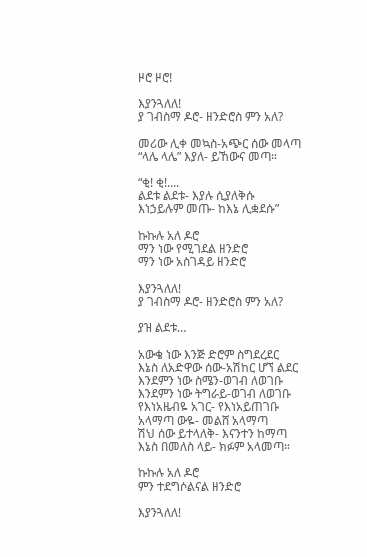ዞሮ ዞሮ!

እያንጓለለ!
ያ ገብስማ ዶሮ- ዘንድሮስ ምን አለ?

መሪው ሊቀ መኳስ-አጭር ሰው መላጣ
“ላሌ ላሌ” እያለ- ይኸውና መጣ።

“ቂ! ቂ!....
ልደቱ ልደቱ- እያሉ ሲያለቅሱ
እነኃይሉም መጡ- ከእኔ ሊቋደሱ”

ኩኩሉ አለ ዶሮ
ማን ነው የሚገደል ዘንድሮ
ማን ነው አስገዳይ ዘንድሮ

እያንጓለለ!
ያ ገብስማ ዶሮ- ዘንድሮስ ምን አለ?

ያዝ ልደቱ…

አውቄ ነው እንጅ ድሮም ስግደረደር
እኔስ ለአድዋው ሰው-አሽከር ሆኘ ልደር
እንደምን ነው ስሜን-ወገብ ለወገቡ
እንደምን ነው ትግራይ-ወገብ ለወገቡ
የእነአዜብዬ አገር- የእነአይጠገቡ
አላማጣ ውዬ- መልሸ አላማጣ
ሽህ ሰው ይተላለቅ- እናንተን ከማጣ
እኔስ በመለስ ላይ- ክፉም አላመጣ።

ኩኩሉ አለ ዶሮ
ምን ተደግሶልናል ዘንድሮ

እያንጓለለ!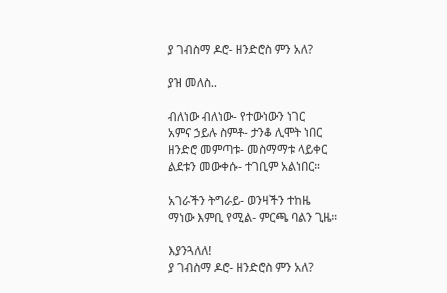ያ ገብስማ ዶሮ- ዘንድሮስ ምን አለ?

ያዝ መለስ..

ብለነው ብለነው- የተውነውን ነገር
አምና ኃይሉ ስምቶ- ታንቆ ሊሞት ነበር
ዘንድሮ መምጣቱ- መስማማቱ ላይቀር
ልደቱን መውቀሱ- ተገቢም አልነበር።

አገራችን ትግራይ- ወንዛችን ተከዜ
ማነው እምቢ የሚል- ምርጫ ባልን ጊዜ።

እያንጓለለ!
ያ ገብስማ ዶሮ- ዘንድሮስ ምን አለ?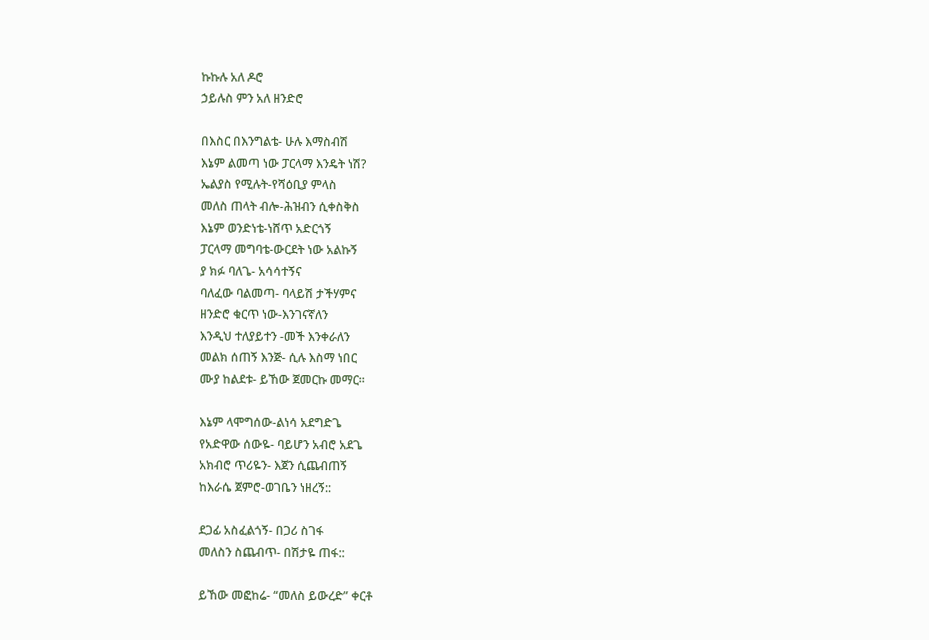ኩኩሉ አለ ዶሮ
ኃይሉስ ምን አለ ዘንድሮ

በእስር በእንግልቴ- ሁሉ እማስብሽ
እኔም ልመጣ ነው ፓርላማ እንዴት ነሽ?
ኤልያስ የሚሉት-የሻዕቢያ ምላስ
መለስ ጠላት ብሎ-ሕዝብን ሲቀስቅስ
እኔም ወንድነቴ-ነሸጥ አድርጎኝ
ፓርላማ መግባቴ-ውርደት ነው አልኩኝ
ያ ክፉ ባለጌ- አሳሳተኝና
ባለፈው ባልመጣ- ባላይሽ ታችሃምና
ዘንድሮ ቁርጥ ነው-እንገናኛለን
እንዲህ ተለያይተን -መች እንቀራለን
መልክ ሰጠኝ እንጅ- ሲሉ እስማ ነበር
ሙያ ከልደቱ- ይኸው ጀመርኩ መማር።

እኔም ላሞግሰው-ልነሳ አደግድጌ
የአድዋው ሰውዬ- ባይሆን አብሮ አደጌ
አክብሮ ጥሪዬን- እጀን ሲጨብጠኝ
ከእራሴ ጀምሮ-ወገቤን ነዘረኝ::

ደጋፊ አስፈልጎኝ- በጋሪ ስገፋ
መለስን ስጨብጥ- በሽታዬ ጠፋ::

ይኸው መፎከሬ- “መለስ ይውረድ” ቀርቶ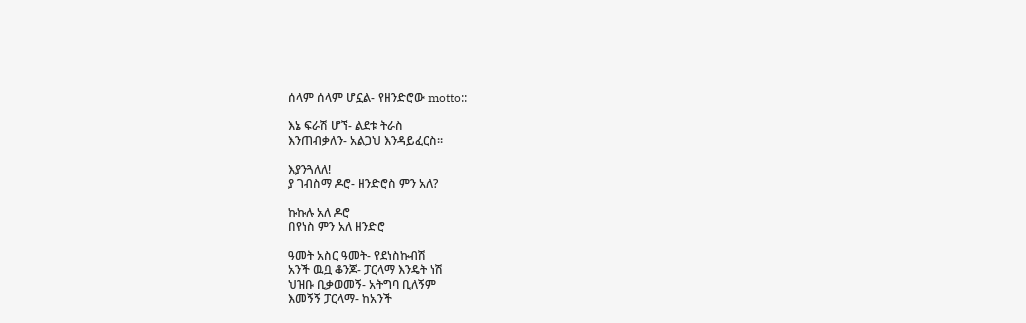ሰላም ሰላም ሆኗል- የዘንድሮው motto::

እኔ ፍራሽ ሆኘ- ልደቱ ትራስ
እንጠብቃለን- አልጋህ እንዳይፈርስ።

እያንጓለለ!
ያ ገብስማ ዶሮ- ዘንድሮስ ምን አለ?

ኩኩሉ አለ ዶሮ
በየነስ ምን አለ ዘንድሮ

ዓመት አስር ዓመት- የደነስኩብሽ
አንች ዉቧ ቆንጆ- ፓርላማ እንዴት ነሽ
ህዝቡ ቢቃወመኝ- አትግባ ቢለኝም
እመኝኝ ፓርላማ- ከአንች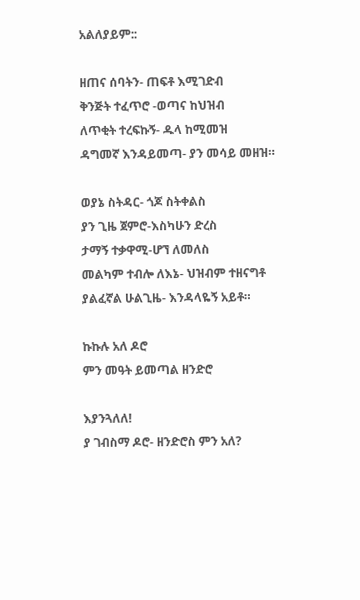አልለያይም::

ዘጠና ሰባትን- ጠፍቶ እሚገድብ
ቅንጅት ተፈጥሮ -ወጣና ከህዝብ
ለጥቂት ተረፍኩኝ- ዱላ ከሚመዝ
ዳግመኛ እንዳይመጣ- ያን መሳይ መዘዝ።

ወያኔ ስትዳር- ጎጆ ስትቀልስ
ያን ጊዜ ጀምሮ-እስካሁን ድረስ
ታማኝ ተቃዋሚ-ሆኘ ለመለስ
መልካም ተብሎ ለእኔ- ህዝብም ተዘናግቶ
ያልፈኛል ሁልጊዜ- እንዳላዬኝ አይቶ።

ኩኩሉ አለ ዶሮ
ምን መዓት ይመጣል ዘንድሮ

እያንጓለለ!
ያ ገብስማ ዶሮ- ዘንድሮስ ምን አለ?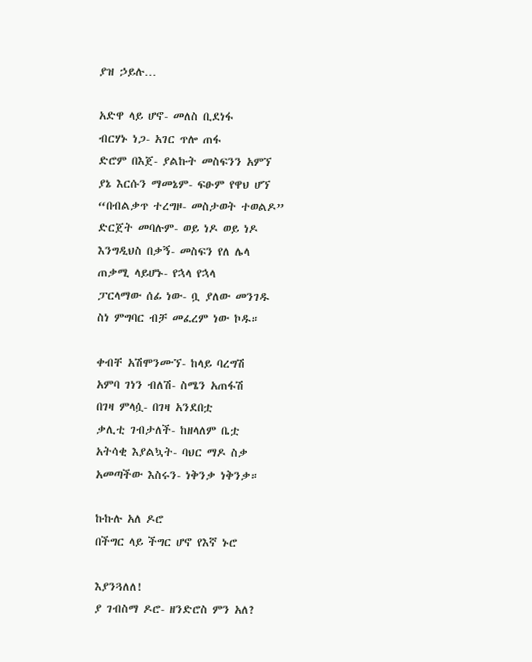ያዝ ኃይሉ…

አድዋ ላይ ሆኖ- መለስ ቢደነፋ
ብርሃኑ ነጋ- አገር ጥሎ ጠፋ
ድሮም በእጀ- ያልኩት መስፍንን አምኘ
ያኔ እርሱን ማመኔም- ፍፁም የዋህ ሆኘ
“በብልቃጥ ተረግዞ- መስታወት ተወልዶ”
ድርጀት መባሉም- ወይ ነዶ ወይ ነዶ
እንግዲህስ በቃኝ- መስፍን የለ ሌላ
ጠቃሚ ላይሆኑ- የኋላ የኋላ
ፓርላማው ሰፊ ነው- ቧ ያለው መንገዱ
ስነ ምግባር ብቻ መፈረም ነው ኮዱ።

ቀብቸ አሽሞንሙኘ- ከላይ ባረግሽ
አምባ ገነን ብለሽ- ስሜን አጠፋሽ
በገዛ ምላሷ- በገዛ አንደበቷ
ቃሊቲ ገብታለች- ከዘላለም ቤቷ
አትሳቂ እያልኳት- ባህር ማዶ ስቃ
አመጣችው እስሩን- ነቅንቃ ነቅንቃ።

ኩኩሉ አለ ዶሮ
በችግር ላይ ችግር ሆኖ የእኛ ኑሮ

እያንጓለለ!
ያ ገብስማ ዶሮ- ዘንድሮስ ምን አለ?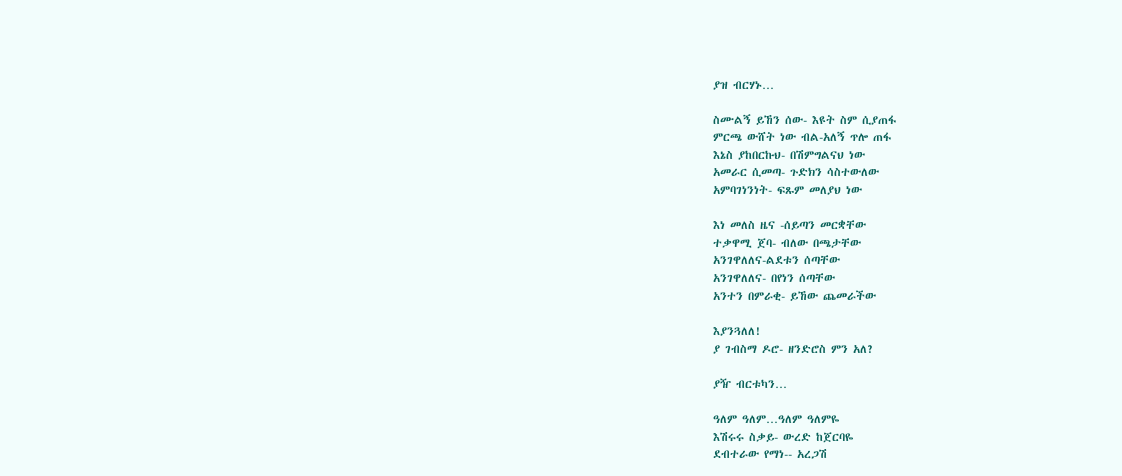ያዝ ብርሃኑ…

ስሙልኝ ይኸን ሰው- እዩት ስም ሲያጠፋ
ምርጫ ውሸት ነው ብል-አለኝ ጥሎ ጠፋ
እኔስ ያከበርኩህ- በሽምግልናህ ነው
አመራር ሲመጣ- ጉድክን ሳስተውለው
አምባገነንነት- ፍጹም መለያህ ነው

እነ መለስ ዜና -ሰይጣን መርቋቸው
ተቃዋሚ ጀባ- ብለው በጫታቸው
አንገዋለለና-ልደቱን ሰጣቸው
አንገዋለለና- በየነን ሰጣቸው
አንተን በምራቂ- ይኸው ጨመራችው

እያንጓለለ!
ያ ገብስማ ዶሮ- ዘንድሮስ ምን አለ?

ያዥ ብርቱካን…

ዓለም ዓለም…ዓለም ዓለምዬ
እሽሩሩ ስቃይ- ውረድ ከጀርባዬ
ደብተራው የማነ-- አረጋሽ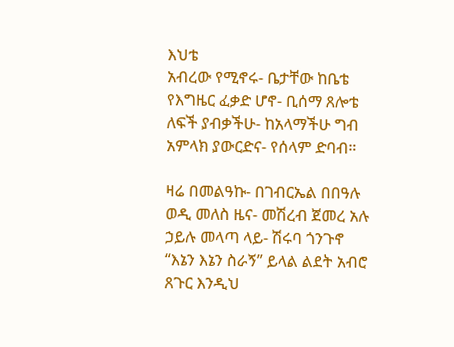እህቴ
አብረው የሚኖሩ- ቤታቸው ከቤቴ
የእግዜር ፈቃድ ሆኖ- ቢሰማ ጸሎቴ
ለፍች ያብቃችሁ- ከአላማችሁ ግብ
አምላክ ያውርድና- የሰላም ድባብ።

ዛሬ በመልዓኩ- በገብርኤል በበዓሉ
ወዲ መለስ ዜና- መሽረብ ጀመረ አሉ
ኃይሉ መላጣ ላይ- ሽሩባ ጎንጉኖ
“እኔን እኔን ስራኝ” ይላል ልደት አብሮ
ጸጉር እንዲህ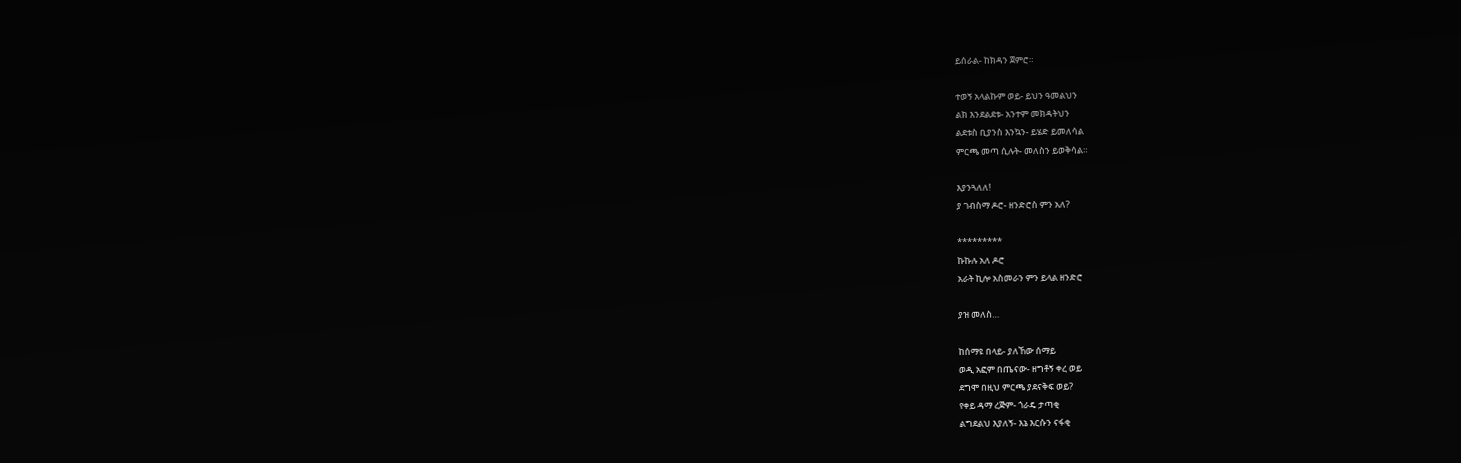ይሰራል- ከክዳን ጀምሮ።

ተወኝ አላልኩም ወይ- ይህን ዓመልህን
ልክ እንደልደቱ- አንተም መክዳትህን
ልደቱስ ቢያንስ እንኳን- ይሄድ ይመለሳል
ምርጫ መጣ ሲሉት- መለስን ይወቅሳል።

እያንጓለለ!
ያ ገብስማ ዶሮ- ዘንድሮስ ምን አለ?

*********
ኩኩሉ አለ ዶሮ
አራት ኪሎ አስመራን ምን ይላል ዘንድሮ

ያዝ መለስ…

ከሰማዩ በላይ- ያለኸው ሰማይ
ወዲ አፎም በጤናው- ዘግቶኝ ቀረ ወይ
ደግሞ በዚህ ምርጫ ያደናቅፍ ወይ?
የቀይ ዳማ ረጅም- ጎራዴ ታጣቂ
ልግደልህ እያለኝ- እኔ እርሱን ናፋቂ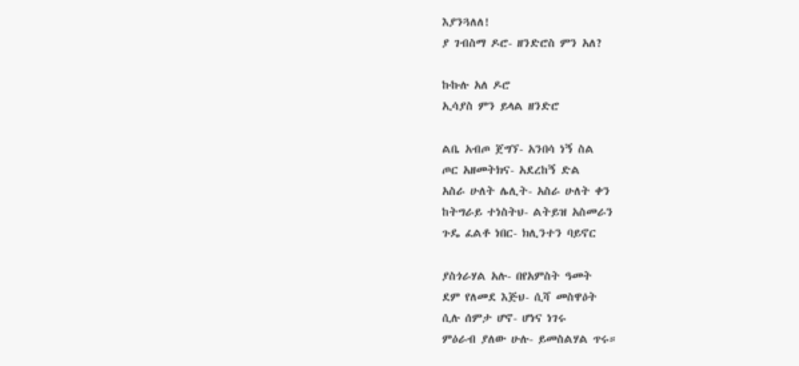እያንጓለለ!
ያ ገብስማ ዶሮ- ዘንድሮስ ምን አለ?

ኩኩሉ አለ ዶሮ
ኢሳያስ ምን ይላል ዘንድሮ

ልቤ አብጦ ጀግኘ- አንበሳ ነኝ ስል
ጦር አዘመትክና- አደረከኝ ድል
አስራ ሁለት ሌሊት- አስራ ሁለት ቀን
ከትግራይ ተነስትህ- ልትይዝ አስመራን
ጉዴ ፈልቶ ነበር- ክሊንተን ባይኖር

ያስጎራሃል አሉ- በየአምስት ዓመት
ደም የለመደ እጅህ- ሲሻ መስዋዕት
ሲሉ ሰምታ ሆኖ- ሆነና ነገሩ
ምዕራብ ያለው ሁሉ- ይመስልሃል ጥሩ።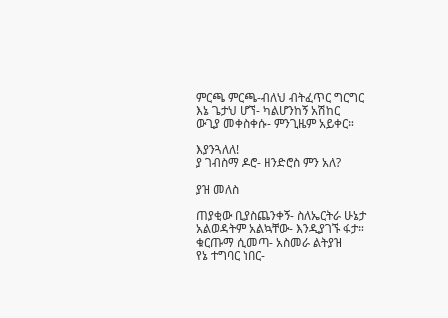ምርጫ ምርጫ-ብለህ ብትፈጥር ግርግር
እኔ ጌታህ ሆኘ- ካልሆንከኝ አሽከር
ውጊያ መቀስቀሱ- ምንጊዜም አይቀር።

እያንጓለለ!
ያ ገብስማ ዶሮ- ዘንድሮስ ምን አለ?

ያዝ መለስ

ጠያቂው ቢያስጨንቀኝ- ስለኤርትራ ሁኔታ
አልወዳትም አልኳቸው- እንዲያገኙ ፋታ።
ቁርጡማ ሲመጣ- አስመራ ልትያዝ
የኔ ተግባር ነበር-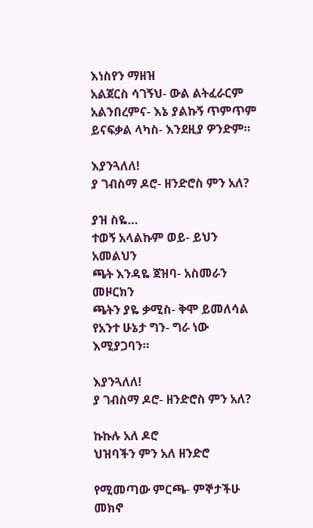እነስየን ማዘዝ
አልጀርስ ሳገኝህ- ውል ልትፈራርም
አልንበረምና- እኔ ያልኩኝ ጥምጥም
ይናፍቃል ላካስ- እንደዚያ ዎንድም።

እያንጓለለ!
ያ ገብስማ ዶሮ- ዘንድሮስ ምን አለ?

ያዝ ስዬ…
ተወኝ አላልኩም ወይ- ይህን አመልህን
ጫት እንዳዬ ጀዝባ- አስመራን መዞርክን
ጫትን ያዬ ቃሚስ- ቅሞ ይመለሳል
የአንተ ሁኔታ ግን- ግራ ነው እሚያጋባን።

እያንጓለለ!
ያ ገብስማ ዶሮ- ዘንድሮስ ምን አለ?

ኩኩሉ አለ ዶሮ
ህዝባችን ምን አለ ዘንድሮ

የሚመጣው ምርጫ- ምኞታችሁ መክኖ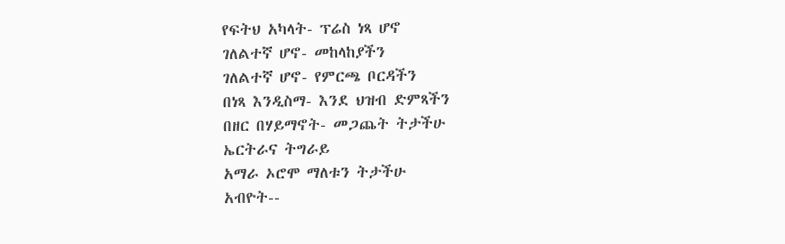የፍትህ አካላት- ፕሬስ ነጻ ሆኖ
ገለልተኛ ሆኖ- መከላከያችን
ገለልተኛ ሆኖ- የምርጫ ቦርዳችን
በነጻ እንዲስማ- እንደ ህዝብ ድምጻችን
በዘር በሃይማኖት- መጋጨት ትታችሁ
ኤርትራና ትግራይ
አማራ ኦሮሞ ማለቱን ትታችሁ
አብዮት--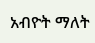አብዮት ማለት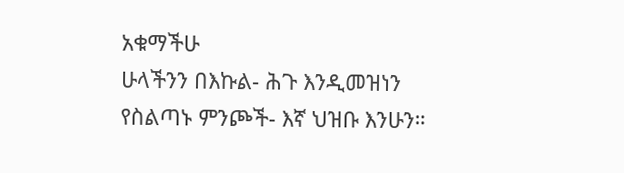አቁማችሁ
ሁላችንን በእኩል- ሕጉ እንዲመዝነን
የስልጣኑ ምንጮች- እኛ ህዝቡ እንሁን።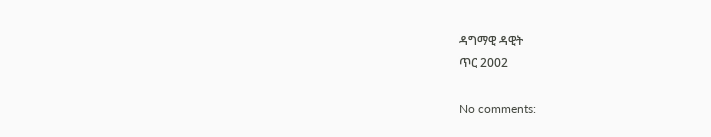ዳግማዊ ዳዊት
ጥር 2002

No comments: